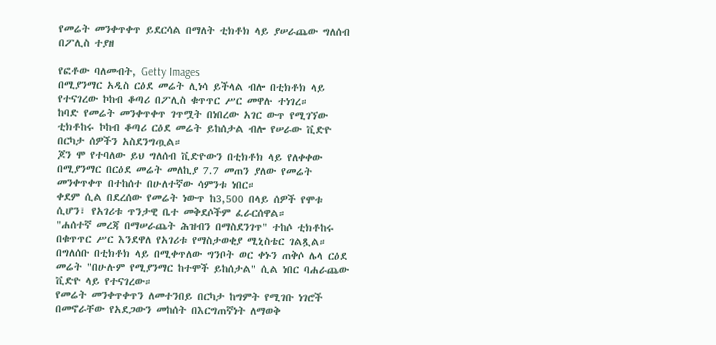የመሬት መንቀጥቀጥ ይደርሳል በማለት ቲክቶክ ላይ ያሠራጨው ግለሰብ በፖሊስ ተያዘ

የፎቶው ባለመብት, Getty Images
በሚያንማር አዲስ ርዕደ መሬት ሊነሳ ይችላል ብሎ በቲክቶክ ላይ የተናገረው ኮከብ ቆጣሪ በፖሊስ ቁጥጥር ሥር መዋሉ ተነገረ።
ከባድ የመሬት መንቀጥቀጥ ገጥሟት በነበረው አገር ውጥ የሚገኘው ቲክቶከሩ ኮከብ ቆጣሪ ርዕደ መሬት ይከሰታል ብሎ የሠራው ቪድዮ በርካታ ሰዎችን አስደንግጧል።
ጆን ሞ የተባለው ይህ ግለሰብ ቪድዮውን በቲክቶክ ላይ የለቀቀው በሚያንማር በርዕደ መሬት መለኪያ 7.7 መጠን ያለው የመሬት መንቀጥቀጥ በተከሰተ በሁለተኛው ሳምንቱ ነበር።
ቀደም ሲል በደረሰው የመሬት ነውጥ ከ3,500 በላይ ሰዎች የሞቱ ሲሆን፣ የአገሪቱ ጥንታዊ ቤተ መቅደሶችም ፈራርሰዋል።
"ሐሰተኛ መረጃ በማሠራጨት ሕዝብን በማስደንገጥ" ተከሶ ቲክቶከሩ በቁጥጥር ሥር እንደዋለ የአገሪቱ የማስታወቂያ ሚኒስቴር ገልጿል።
በግለሰቡ በቲክቶክ ላይ በሚቀጥለው ግንቦት ወር ቀኑን ጠቅሶ ሌላ ርዕደ መሬት "በሁሉም የሚያንማር ከተሞች ይከሰታል" ሲል ነበር ባሐራጨው ቪድዮ ላይ የተናገረው።
የመሬት መንቀጥቀጥን ለመተንበይ በርካታ ከግምት የሚገቡ ነገሮች በመኖራቸው የአደጋውን መከሰት በእርግጠኛነት ለማወቅ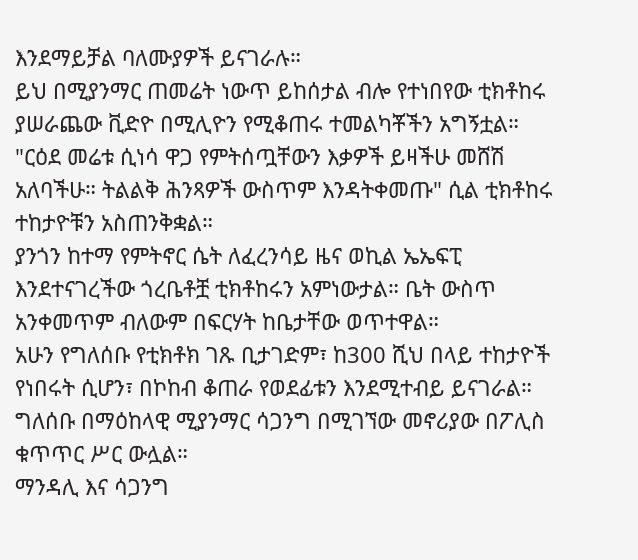እንደማይቻል ባለሙያዎች ይናገራሉ።
ይህ በሚያንማር ጠመሬት ነውጥ ይከሰታል ብሎ የተነበየው ቲክቶከሩ ያሠራጨው ቪድዮ በሚሊዮን የሚቆጠሩ ተመልካቾችን አግኝቷል።
"ርዕደ መሬቱ ሲነሳ ዋጋ የምትሰጧቸውን እቃዎች ይዛችሁ መሸሽ አለባችሁ። ትልልቅ ሕንጻዎች ውስጥም እንዳትቀመጡ" ሲል ቲክቶከሩ ተከታዮቹን አስጠንቅቋል።
ያንጎን ከተማ የምትኖር ሴት ለፈረንሳይ ዜና ወኪል ኤኤፍፒ እንደተናገረችው ጎረቤቶቿ ቲክቶከሩን አምነውታል። ቤት ውስጥ አንቀመጥም ብለውም በፍርሃት ከቤታቸው ወጥተዋል።
አሁን የግለሰቡ የቲክቶክ ገጹ ቢታገድም፣ ከ300 ሺህ በላይ ተከታዮች የነበሩት ሲሆን፣ በኮከብ ቆጠራ የወደፊቱን እንደሚተብይ ይናገራል።
ግለሰቡ በማዕከላዊ ሚያንማር ሳጋንግ በሚገኘው መኖሪያው በፖሊስ ቁጥጥር ሥር ውሏል።
ማንዳሊ እና ሳጋንግ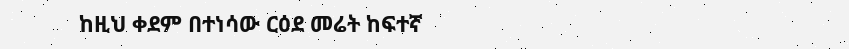ከዚህ ቀደም በተነሳው ርዕደ መሬት ከፍተኛ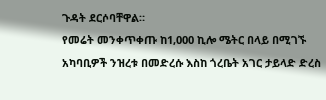ጉዳት ደርሶባቸዋል።
የመሬት መንቀጥቀጡ ከ1,000 ኪሎ ሜትር በላይ በሚገኙ አካባቢዎች ንዝረቱ በመድረሱ እስከ ጎረቤት አገር ታይላድ ድረስ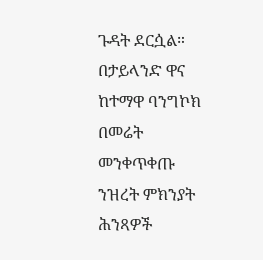ጉዳት ደርሷል።
በታይላንድ ዋና ከተማዋ ባንግኮክ በመሬት መንቀጥቀጡ ንዝረት ምክንያት ሕንጻዎች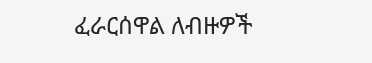ፈራርሰዋል ለብዙዎች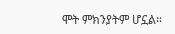ሞት ምክንያትም ሆኗል።